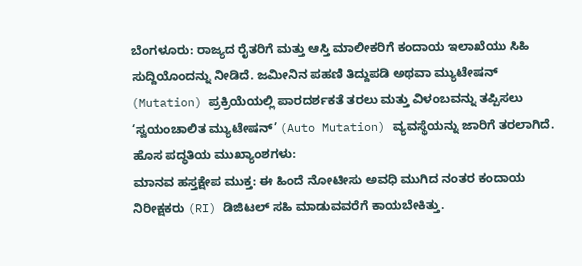ಬೆಂಗಳೂರು: ರಾಜ್ಯದ ರೈತರಿಗೆ ಮತ್ತು ಆಸ್ತಿ ಮಾಲೀಕರಿಗೆ ಕಂದಾಯ ಇಲಾಖೆಯು ಸಿಹಿ ಸುದ್ದಿಯೊಂದನ್ನು ನೀಡಿದೆ. ಜಮೀನಿನ ಪಹಣಿ ತಿದ್ದುಪಡಿ ಅಥವಾ ಮ್ಯುಟೇಷನ್ (Mutation) ಪ್ರಕ್ರಿಯೆಯಲ್ಲಿ ಪಾರದರ್ಶಕತೆ ತರಲು ಮತ್ತು ವಿಳಂಬವನ್ನು ತಪ್ಪಿಸಲು ‘ಸ್ವಯಂಚಾಲಿತ ಮ್ಯುಟೇಷನ್’ (Auto Mutation) ವ್ಯವಸ್ಥೆಯನ್ನು ಜಾರಿಗೆ ತರಲಾಗಿದೆ.
ಹೊಸ ಪದ್ಧತಿಯ ಮುಖ್ಯಾಂಶಗಳು:
ಮಾನವ ಹಸ್ತಕ್ಷೇಪ ಮುಕ್ತ: ಈ ಹಿಂದೆ ನೋಟೀಸು ಅವಧಿ ಮುಗಿದ ನಂತರ ಕಂದಾಯ ನಿರೀಕ್ಷಕರು (RI) ಡಿಜಿಟಲ್ ಸಹಿ ಮಾಡುವವರೆಗೆ ಕಾಯಬೇಕಿತ್ತು.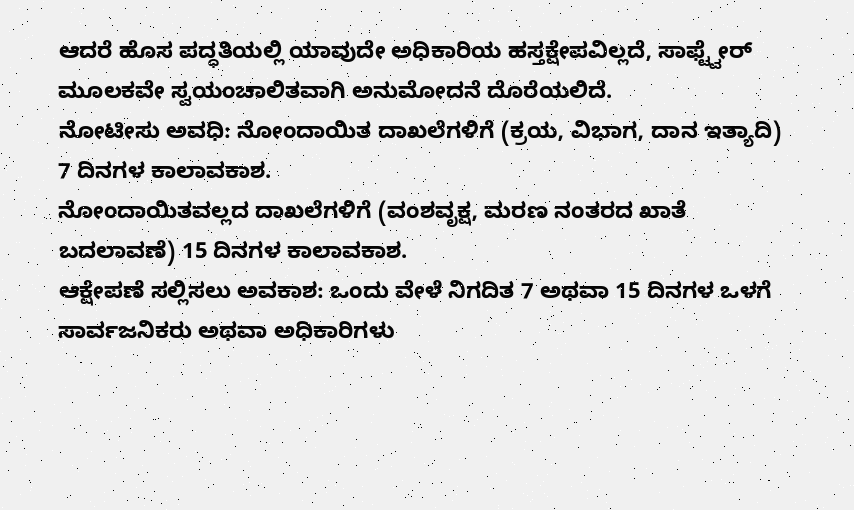ಆದರೆ ಹೊಸ ಪದ್ಧತಿಯಲ್ಲಿ ಯಾವುದೇ ಅಧಿಕಾರಿಯ ಹಸ್ತಕ್ಷೇಪವಿಲ್ಲದೆ, ಸಾಫ್ಟ್ವೇರ್ ಮೂಲಕವೇ ಸ್ವಯಂಚಾಲಿತವಾಗಿ ಅನುಮೋದನೆ ದೊರೆಯಲಿದೆ.
ನೋಟೀಸು ಅವಧಿ: ನೋಂದಾಯಿತ ದಾಖಲೆಗಳಿಗೆ (ಕ್ರಯ, ವಿಭಾಗ, ದಾನ ಇತ್ಯಾದಿ) 7 ದಿನಗಳ ಕಾಲಾವಕಾಶ.
ನೋಂದಾಯಿತವಲ್ಲದ ದಾಖಲೆಗಳಿಗೆ (ವಂಶವೃಕ್ಷ, ಮರಣ ನಂತರದ ಖಾತೆ ಬದಲಾವಣೆ) 15 ದಿನಗಳ ಕಾಲಾವಕಾಶ.
ಆಕ್ಷೇಪಣೆ ಸಲ್ಲಿಸಲು ಅವಕಾಶ: ಒಂದು ವೇಳೆ ನಿಗದಿತ 7 ಅಥವಾ 15 ದಿನಗಳ ಒಳಗೆ ಸಾರ್ವಜನಿಕರು ಅಥವಾ ಅಧಿಕಾರಿಗಳು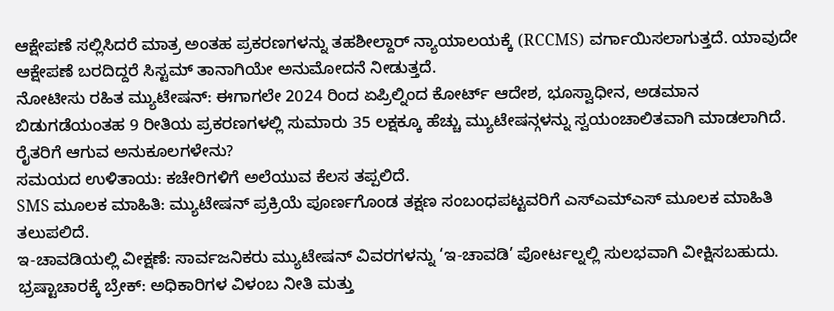ಆಕ್ಷೇಪಣೆ ಸಲ್ಲಿಸಿದರೆ ಮಾತ್ರ ಅಂತಹ ಪ್ರಕರಣಗಳನ್ನು ತಹಶೀಲ್ದಾರ್ ನ್ಯಾಯಾಲಯಕ್ಕೆ (RCCMS) ವರ್ಗಾಯಿಸಲಾಗುತ್ತದೆ. ಯಾವುದೇ ಆಕ್ಷೇಪಣೆ ಬರದಿದ್ದರೆ ಸಿಸ್ಟಮ್ ತಾನಾಗಿಯೇ ಅನುಮೋದನೆ ನೀಡುತ್ತದೆ.
ನೋಟೀಸು ರಹಿತ ಮ್ಯುಟೇಷನ್: ಈಗಾಗಲೇ 2024 ರಿಂದ ಏಪ್ರಿಲ್ನಿಂದ ಕೋರ್ಟ್ ಆದೇಶ, ಭೂಸ್ವಾಧೀನ, ಅಡಮಾನ ಬಿಡುಗಡೆಯಂತಹ 9 ರೀತಿಯ ಪ್ರಕರಣಗಳಲ್ಲಿ ಸುಮಾರು 35 ಲಕ್ಷಕ್ಕೂ ಹೆಚ್ಚು ಮ್ಯುಟೇಷನ್ಗಳನ್ನು ಸ್ವಯಂಚಾಲಿತವಾಗಿ ಮಾಡಲಾಗಿದೆ.
ರೈತರಿಗೆ ಆಗುವ ಅನುಕೂಲಗಳೇನು?
ಸಮಯದ ಉಳಿತಾಯ: ಕಚೇರಿಗಳಿಗೆ ಅಲೆಯುವ ಕೆಲಸ ತಪ್ಪಲಿದೆ.
SMS ಮೂಲಕ ಮಾಹಿತಿ: ಮ್ಯುಟೇಷನ್ ಪ್ರಕ್ರಿಯೆ ಪೂರ್ಣಗೊಂಡ ತಕ್ಷಣ ಸಂಬಂಧಪಟ್ಟವರಿಗೆ ಎಸ್ಎಮ್ಎಸ್ ಮೂಲಕ ಮಾಹಿತಿ ತಲುಪಲಿದೆ.
ಇ-ಚಾವಡಿಯಲ್ಲಿ ವೀಕ್ಷಣೆ: ಸಾರ್ವಜನಿಕರು ಮ್ಯುಟೇಷನ್ ವಿವರಗಳನ್ನು ‘ಇ-ಚಾವಡಿ’ ಪೋರ್ಟಲ್ನಲ್ಲಿ ಸುಲಭವಾಗಿ ವೀಕ್ಷಿಸಬಹುದು.
ಭ್ರಷ್ಟಾಚಾರಕ್ಕೆ ಬ್ರೇಕ್: ಅಧಿಕಾರಿಗಳ ವಿಳಂಬ ನೀತಿ ಮತ್ತು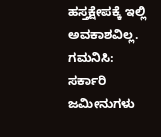ಹಸ್ತಕ್ಷೇಪಕ್ಕೆ ಇಲ್ಲಿ ಅವಕಾಶವಿಲ್ಲ.
ಗಮನಿಸಿ: ಸರ್ಕಾರಿ ಜಮೀನುಗಳು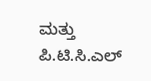ಮತ್ತು ಪಿ.ಟಿ.ಸಿ.ಎಲ್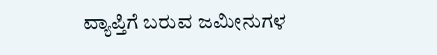ವ್ಯಾಪ್ತಿಗೆ ಬರುವ ಜಮೀನುಗಳ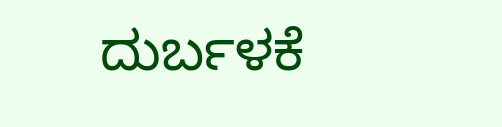ದುರ್ಬಳಕೆ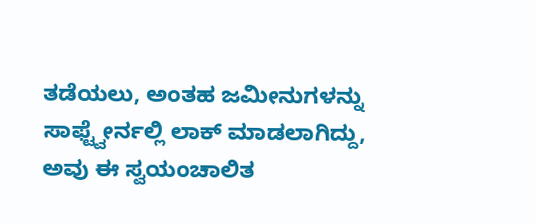ತಡೆಯಲು, ಅಂತಹ ಜಮೀನುಗಳನ್ನು ಸಾಫ್ಟ್ವೇರ್ನಲ್ಲಿ ಲಾಕ್ ಮಾಡಲಾಗಿದ್ದು, ಅವು ಈ ಸ್ವಯಂಚಾಲಿತ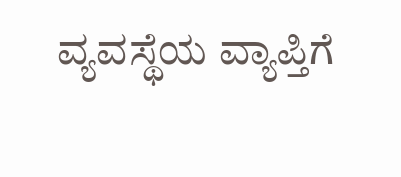ವ್ಯವಸ್ಥೆಯ ವ್ಯಾಪ್ತಿಗೆ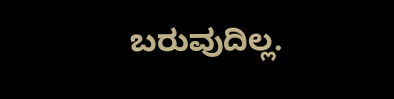ಬರುವುದಿಲ್ಲ.